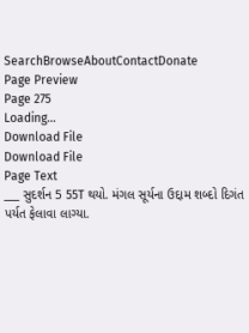SearchBrowseAboutContactDonate
Page Preview
Page 275
Loading...
Download File
Download File
Page Text
___ સુદર્શન 5 55T થયો. મંગલ સૂર્યના ઉદ્દામ શબ્દો દિગંત પર્યત ફેલાવા લાગ્યા.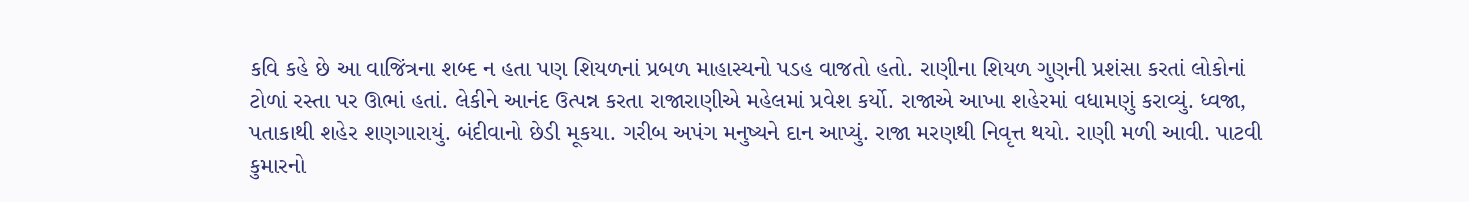કવિ કહે છે આ વાજિંત્રના શબ્દ ન હતા પણ શિયળનાં પ્રબળ માહાસ્યનો પડહ વાજતો હતો. રાણીના શિયળ ગુણની પ્રશંસા કરતાં લોકોનાં ટોળાં રસ્તા પર ઊભાં હતાં. લેકીને આનંદ ઉત્પન્ન કરતા રાજારાણીએ મહેલમાં પ્રવેશ કર્યો. રાજાએ આખા શહેરમાં વધામણું કરાવ્યું. ધ્વજા, પતાકાથી શહેર શણગારાયું. બંદીવાનો છેડી મૂકયા. ગરીબ અપંગ મનુષ્યને દાન આપ્યું. રાજા મરણથી નિવૃત્ત થયો. રાણી મળી આવી. પાટવી કુમારનો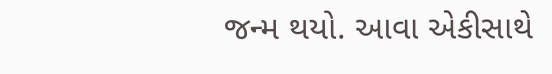જન્મ થયો. આવા એકીસાથે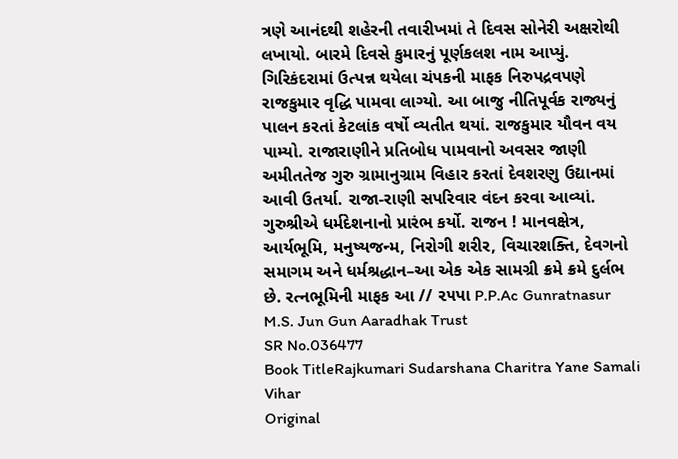ત્રણે આનંદથી શહેરની તવારીખમાં તે દિવસ સોનેરી અક્ષરોથી લખાયો. બારમે દિવસે કુમારનું પૂર્ણકલશ નામ આપ્યું. ગિરિકંદરામાં ઉત્પન્ન થયેલા ચંપકની માફક નિરુપદ્રવપણે રાજકુમાર વૃદ્ધિ પામવા લાગ્યો. આ બાજુ નીતિપૂર્વક રાજ્યનું પાલન કરતાં કેટલાંક વર્ષો વ્યતીત થયાં. રાજકુમાર યૌવન વય પામ્યો. રાજારાણીને પ્રતિબોધ પામવાનો અવસર જાણી અમીતતેજ ગુરુ ગ્રામાનુગ્રામ વિહાર કરતાં દેવશરણુ ઉદ્યાનમાં આવી ઉતર્યા. રાજા-રાણી સપરિવાર વંદન કરવા આવ્યાં. ગુરુશ્રીએ ધર્મદેશનાનો પ્રારંભ કર્યો. રાજન ! માનવક્ષેત્ર, આર્યભૂમિ, મનુષ્યજન્મ, નિરોગી શરીર, વિચારશક્તિ, દેવગનો સમાગમ અને ધર્મશ્રદ્ધાન–આ એક એક સામગ્રી ક્રમે ક્રમે દુર્લભ છે. રત્નભૂમિની માફક આ // ૨૫પા P.P.Ac Gunratnasur M.S. Jun Gun Aaradhak Trust
SR No.036477
Book TitleRajkumari Sudarshana Charitra Yane Samali Vihar
Original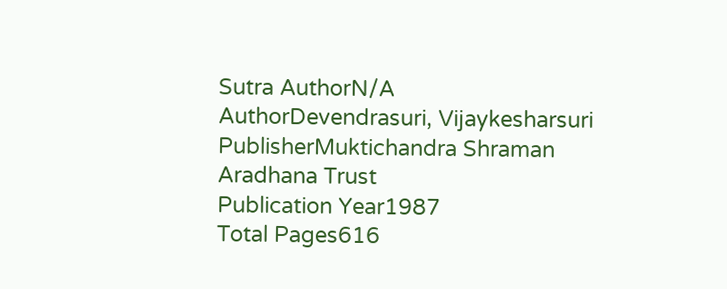Sutra AuthorN/A
AuthorDevendrasuri, Vijaykesharsuri
PublisherMuktichandra Shraman Aradhana Trust
Publication Year1987
Total Pages616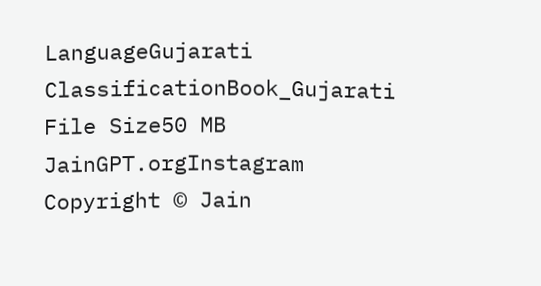LanguageGujarati
ClassificationBook_Gujarati
File Size50 MB
JainGPT.orgInstagram
Copyright © Jain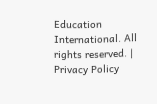Education International. All rights reserved. | Privacy Policy